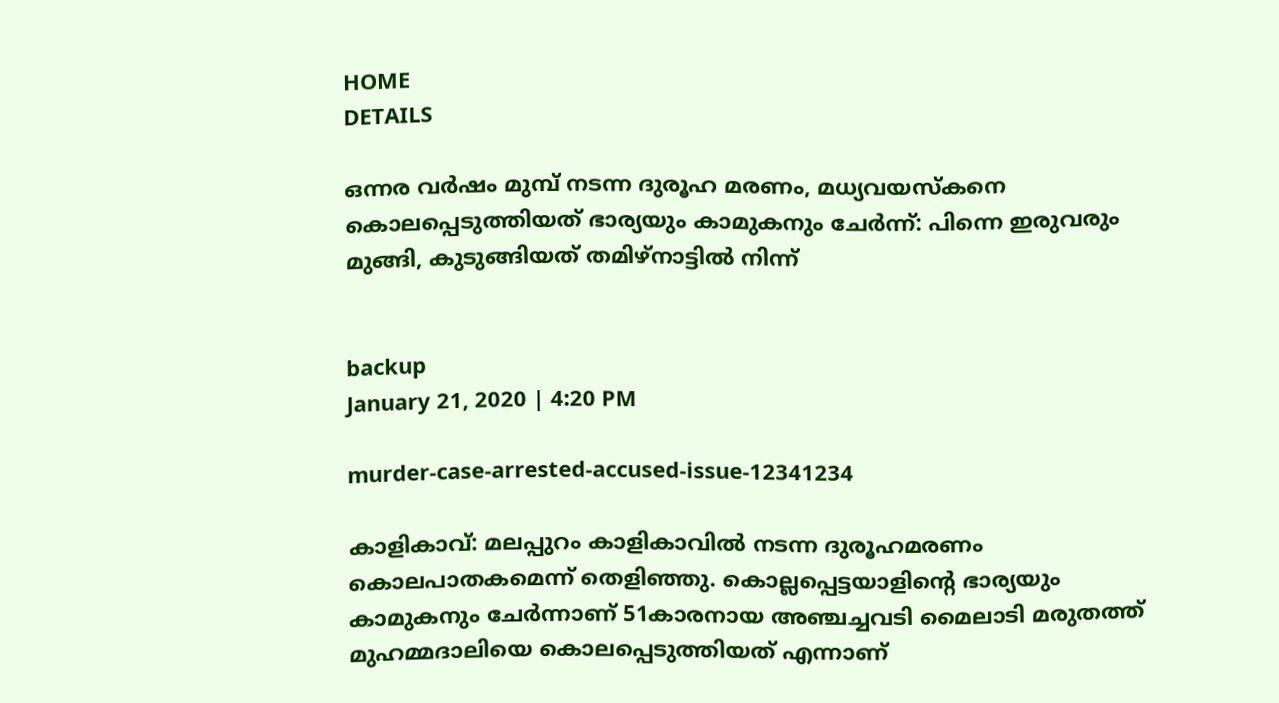HOME
DETAILS

ഒന്നര വര്‍ഷം മുമ്പ് നടന്ന ദുരൂഹ മരണം, മധ്യവയസ്‌കനെ കൊലപ്പെടുത്തിയത് ഭാര്യയും കാമുകനും ചേര്‍ന്ന്: പിന്നെ ഇരുവരും മുങ്ങി, കുടുങ്ങിയത് തമിഴ്‌നാട്ടില്‍ നിന്ന്


backup
January 21, 2020 | 4:20 PM

murder-case-arrested-accused-issue-12341234

കാളികാവ്: മലപ്പുറം കാളികാവില്‍ നടന്ന ദുരൂഹമരണം കൊലപാതകമെന്ന് തെളിഞ്ഞു. കൊല്ലപ്പെട്ടയാളിന്റെ ഭാര്യയും കാമുകനും ചേര്‍ന്നാണ് 51കാരനായ അഞ്ചച്ചവടി മൈലാടി മരുതത്ത് മുഹമ്മദാലിയെ കൊലപ്പെടുത്തിയത് എന്നാണ്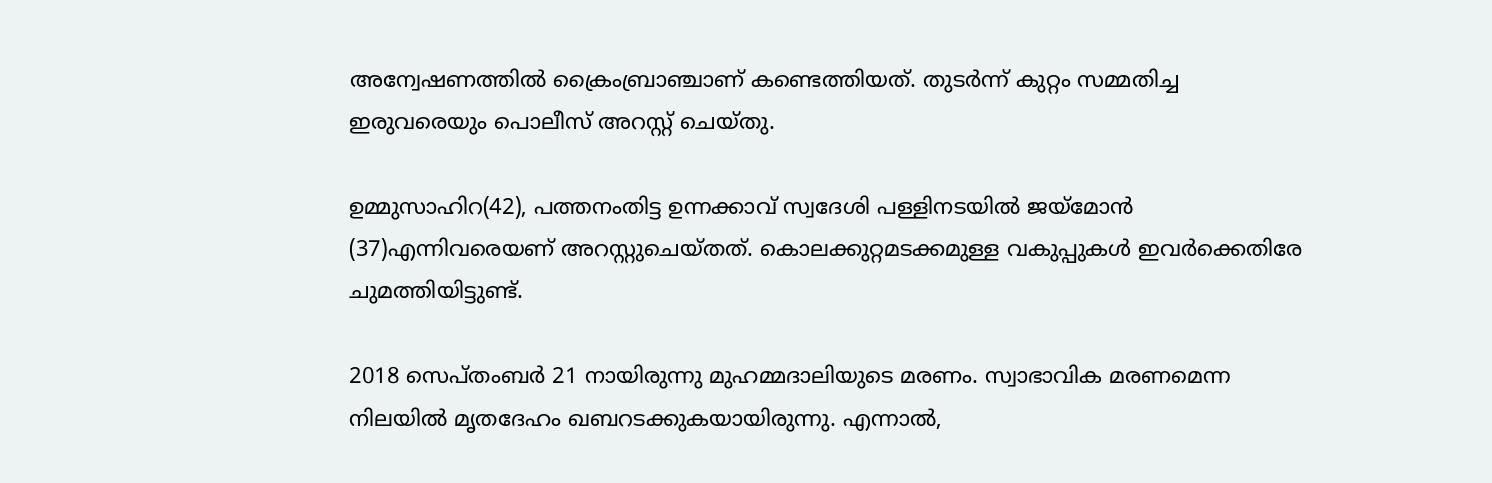അന്വേഷണത്തില്‍ ക്രൈംബ്രാഞ്ചാണ് കണ്ടെത്തിയത്. തുടര്‍ന്ന് കുറ്റം സമ്മതിച്ച ഇരുവരെയും പൊലീസ് അറസ്റ്റ് ചെയ്തു.

ഉമ്മുസാഹിറ(42), പത്തനംതിട്ട ഉന്നക്കാവ് സ്വദേശി പള്ളിനടയില്‍ ജയ്മോന്‍ (37)എന്നിവരെയണ് അറസ്റ്റുചെയ്തത്. കൊലക്കുറ്റമടക്കമുള്ള വകുപ്പുകള്‍ ഇവര്‍ക്കെതിരേ ചുമത്തിയിട്ടുണ്ട്.

2018 സെപ്തംബര്‍ 21 നായിരുന്നു മുഹമ്മദാലിയുടെ മരണം. സ്വാഭാവിക മരണമെന്ന നിലയില്‍ മൃതദേഹം ഖബറടക്കുകയായിരുന്നു. എന്നാല്‍,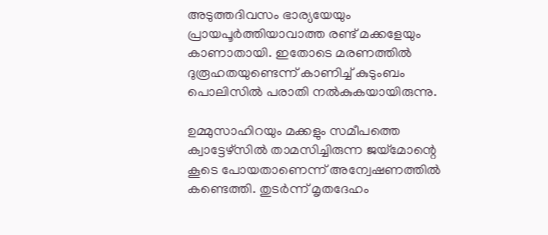അടുത്തദിവസം ഭാര്യയേയും പ്രായപൂര്‍ത്തിയാവാത്ത രണ്ട് മക്കളേയും കാണാതായി. ഇതോടെ മരണത്തില്‍ ദുരൂഹതയുണ്ടെന്ന് കാണിച്ച് കുടുംബം പൊലിസില്‍ പരാതി നല്‍കുകയായിരുന്നു.

ഉമ്മുസാഹിറയും മക്കളും സമീപത്തെ ക്വാട്ടേഴ്സില്‍ താമസിച്ചിരുന്ന ജയ്മോന്റെ കൂടെ പോയതാണെന്ന് അന്വേഷണത്തില്‍ കണ്ടെത്തി. തുടര്‍ന്ന് മൃതദേഹം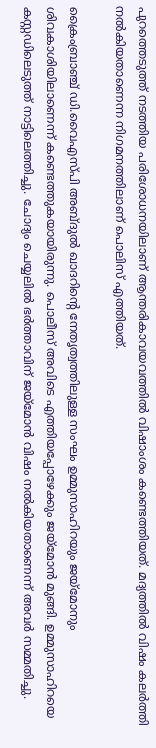പുറത്തെടുത്ത് നടത്തിയ പരിശോധനയിലാണ് ആന്തരികാവയവത്തില്‍ വിഷാംശം കണ്ടെത്തിയത്. മദ്യത്തില്‍ വിഷം കലര്‍ത്തി നല്‍കിയതാണെന്ന നിഗമനത്തിലാണ് പൊലിസ് എത്തിയത്.

ക്രൈംബ്രാഞ്ച് ഡി.വൈഎസ്പി അബ്ദുല്‍ ഖാദറിന്റെ നേതൃത്വത്തിലുള്ള സംഘം ഉമ്മുസാഹിറയും ജയ്മോനും ശിവകാശിയിലാണെന്ന് കണ്ടെത്തുകയായിരുന്നു. പൊലീസ് അവിടെ എത്തിയപ്പോഴേക്കും ജയ്മോന്‍ മുങ്ങി. ഉമ്മുസാഹിറയെ കസ്റ്റഡിലെടുത്ത് നാട്ടിലെത്തിച്ചു. ചോദ്യം ചെയ്യലില്‍ ഭര്‍ത്താവിന് ജയ്മോന്‍ വിഷം നല്‍കിയതാണെന്ന് അവര്‍ സമ്മതിച്ചു.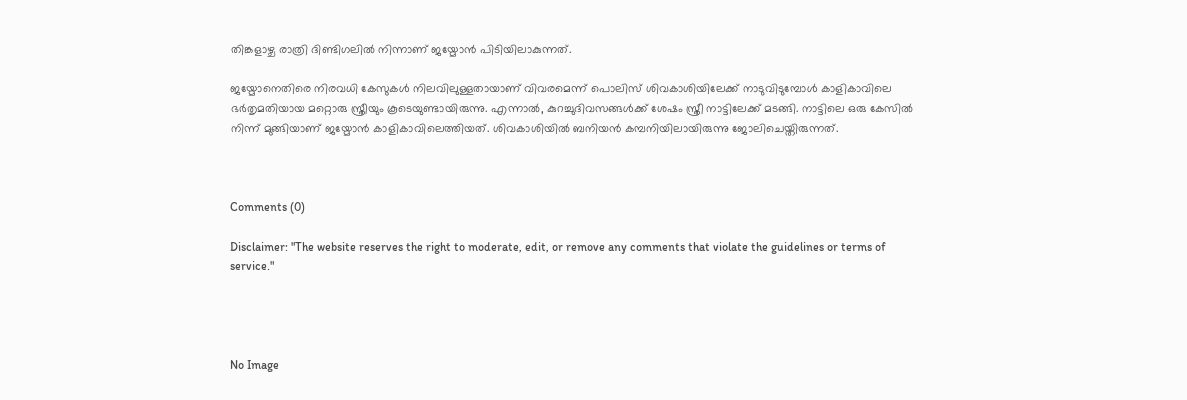തിങ്കളാഴ്ച രാത്രി ദിണ്ടിഗലില്‍ നിന്നാണ് ജയ്മോന്‍ പിടിയിലാകുന്നത്.

ജയ്മോനെതിരെ നിരവധി കേസുകള്‍ നിലവിലുള്ളതായാണ് വിവരമെന്ന് പൊലിസ് ശിവകാശിയിലേക്ക് നാടുവിടുമ്പോള്‍ കാളികാവിലെ ഭര്‍തൃമതിയായ മറ്റൊരു സ്ത്രീയും കൂടെയുണ്ടായിരുന്നു. എന്നാല്‍, കുറച്ചുദിവസങ്ങള്‍ക്ക് ശേഷം സ്ത്രീ നാട്ടിലേക്ക് മടങ്ങി. നാട്ടിലെ ഒരു കേസില്‍ നിന്ന് മുങ്ങിയാണ് ജയ്മോന്‍ കാളികാവിലെത്തിയത്. ശിവകാശിയില്‍ ബനിയന്‍ കമ്പനിയിലായിരുന്നു ജോലിചെയ്തിരുന്നത്.



Comments (0)

Disclaimer: "The website reserves the right to moderate, edit, or remove any comments that violate the guidelines or terms of service."




No Image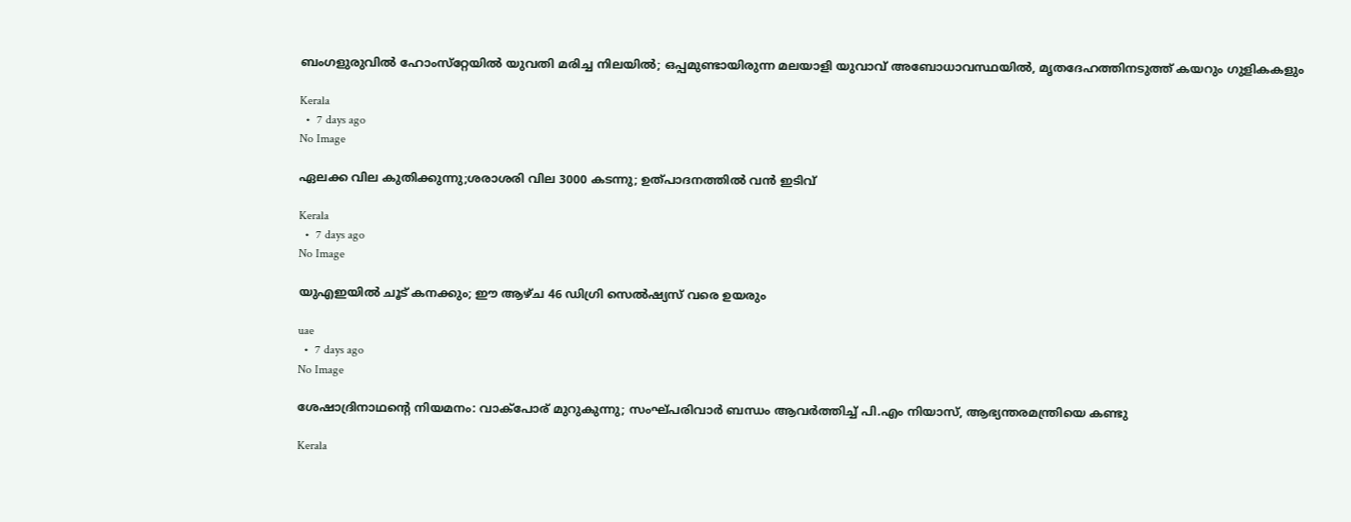ബംഗളുരുവില്‍ ഹോംസ്‌റ്റേയില്‍ യുവതി മരിച്ച നിലയില്‍; ഒപ്പമുണ്ടായിരുന്ന മലയാളി യുവാവ് അബോധാവസ്ഥയില്‍, മൃതദേഹത്തിനടുത്ത് കയറും ഗുളികകളും

Kerala
  •  7 days ago
No Image

ഏലക്ക വില കുതിക്കുന്നു;ശരാശരി വില 3000 കടന്നു; ഉത്പാദനത്തില്‍ വന്‍ ഇടിവ്

Kerala
  •  7 days ago
No Image

യുഎഇയില്‍ ചൂട് കനക്കും; ഈ ആഴ്ച 46 ഡിഗ്രി സെല്‍ഷ്യസ് വരെ ഉയരും

uae
  •  7 days ago
No Image

ശേഷാദ്രിനാഥന്റെ നിയമനം: വാക്‌പോര് മുറുകുന്നു; സംഘ്പരിവാര്‍ ബന്ധം ആവര്‍ത്തിച്ച് പി.എം നിയാസ്, ആഭ്യന്തരമന്ത്രിയെ കണ്ടു

Kerala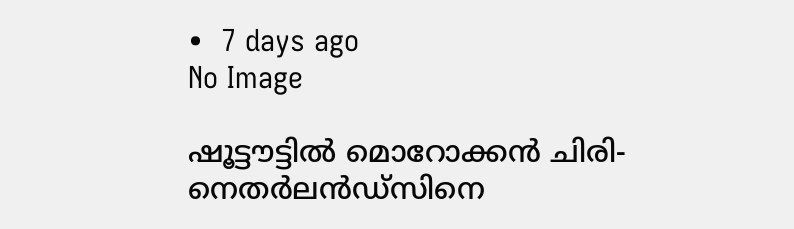•  7 days ago
No Image

ഷൂട്ടൗട്ടില്‍ മൊറോക്കന്‍ ചിരി- നെതര്‍ലന്‍ഡ്‌സിനെ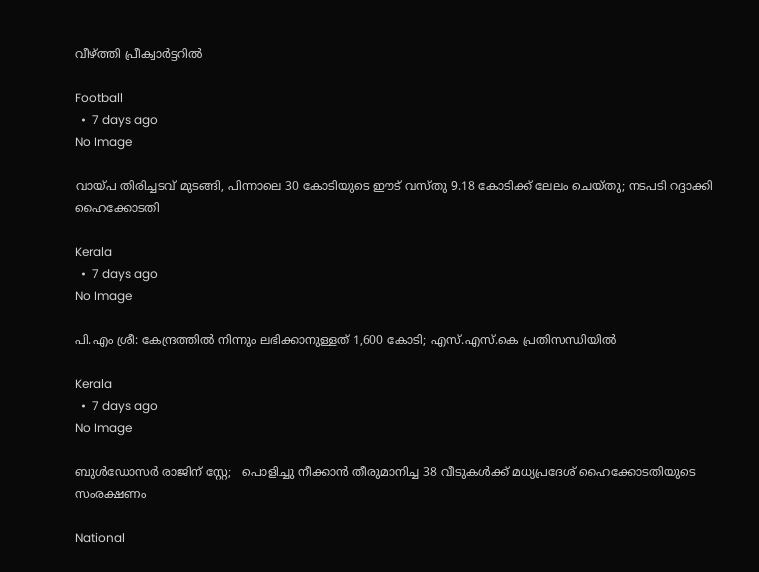വീഴ്ത്തി പ്രീക്വാര്‍ട്ടറില്‍

Football
  •  7 days ago
No Image

വായ്പ തിരിച്ചടവ് മുടങ്ങി, പിന്നാലെ 30 കോടിയുടെ ഈട് വസ്തു 9.18 കോടിക്ക് ലേലം ചെയ്തു; നടപടി റദ്ദാക്കി ഹൈക്കോടതി

Kerala
  •  7 days ago
No Image

പി.എം ശ്രീ: കേന്ദ്രത്തിൽ നിന്നും ലഭിക്കാനുള്ളത് 1,600 കോടി; എസ്.എസ്.കെ പ്രതിസന്ധിയിൽ

Kerala
  •  7 days ago
No Image

ബുള്‍ഡോസര്‍ രാജിന് സ്റ്റേ;   പൊളിച്ചു നീക്കാന്‍ തീരുമാനിച്ച 38 വീടുകള്‍ക്ക് മധ്യപ്രദേശ് ഹൈക്കോടതിയുടെ സംരക്ഷണം

National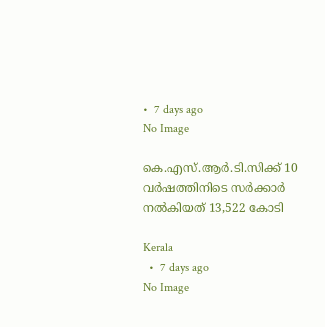•  7 days ago
No Image

കെ.എസ്.ആർ.ടി.സിക്ക് 10 വർഷത്തിനിടെ സർക്കാർ നൽകിയത് 13,522 കോടി

Kerala
  •  7 days ago
No Image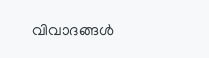വിവാദങ്ങൾ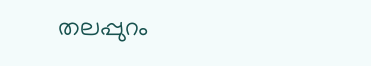തലപ്പുറം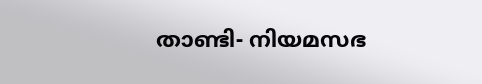താണ്ടി- നിയമസഭ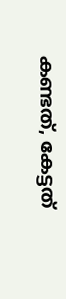കണ്ടത്, കേട്ടത്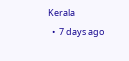Kerala
  •  7 days ago